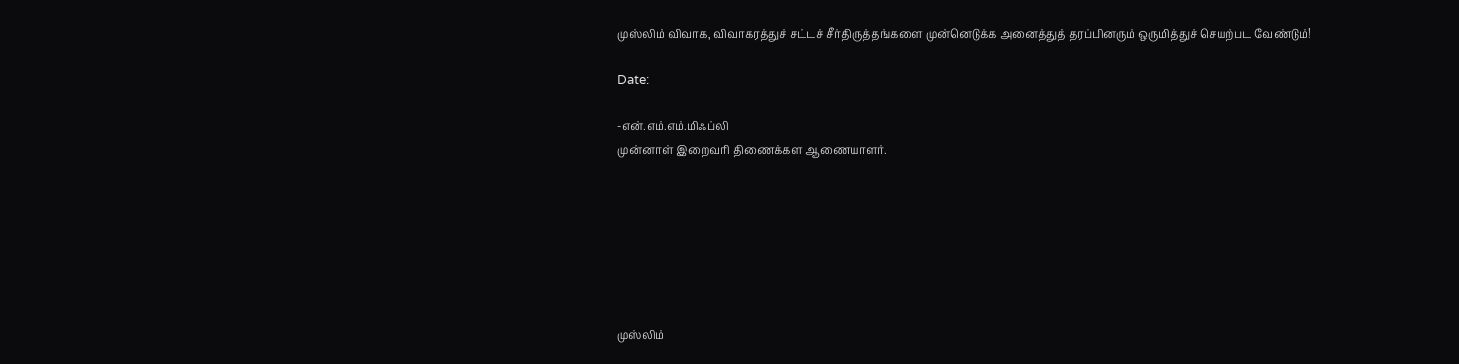முஸ்லிம் விவாக, விவாகரத்துச் சட்டச் சீர்திருத்தங்களை முன்னெடுக்க அனைத்துத் தரப்பினரும் ஒருமித்துச் செயற்பட வேண்டும்!

Date:

-என்.எம்.எம்.மிஃப்லி
முன்னாள் இறைவரி திணைக்கள ஆணையாளர்.







முஸ்லிம்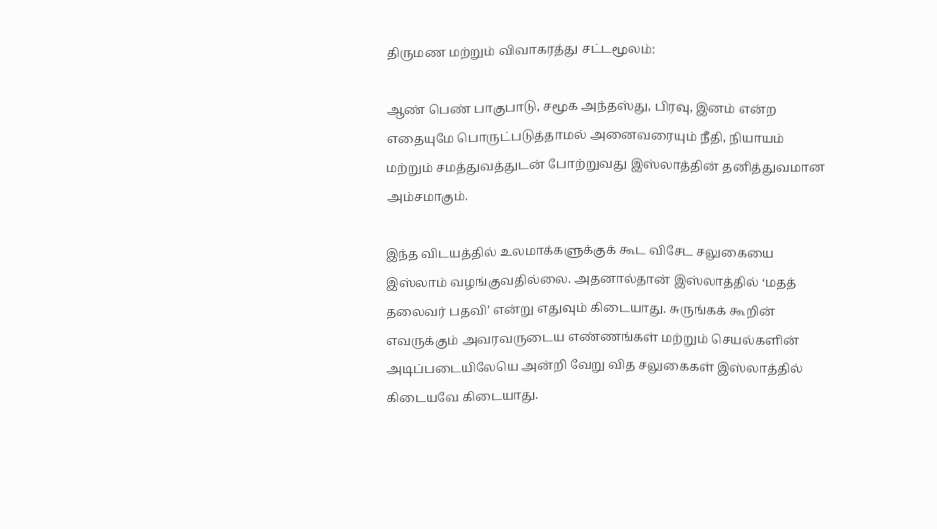திருமண மற்றும் விவாகரத்து சட்டமூலம்:

ஆண் பெண் பாகுபாடு, சமூக அந்தஸ்து, பிரவு, இனம் என்ற எதையுமே பொருட்படுத்தாமல் அனைவரையும் நீதி, நியாயம் மற்றும் சமத்துவத்துடன் போற்றுவது இஸ்லாத்தின் தனித்துவமான அம்சமாகும்.

இந்த விடயத்தில் உலமாக்களுக்குக் கூட விசேட சலுகையை இஸ்லாம் வழங்குவதில்லை. அதனால்தான் இஸ்லாத்தில் ‘மதத் தலைவர் பதவி’ என்று எதுவும் கிடையாது. சுருங்கக் கூறின் எவருக்கும் அவரவருடைய எண்ணங்கள் மற்றும் செயல்களின் அடிப்படையிலேயெ அன்றி வேறு வித சலுகைகள் இஸ்லாத்தில் கிடையவே கிடையாது.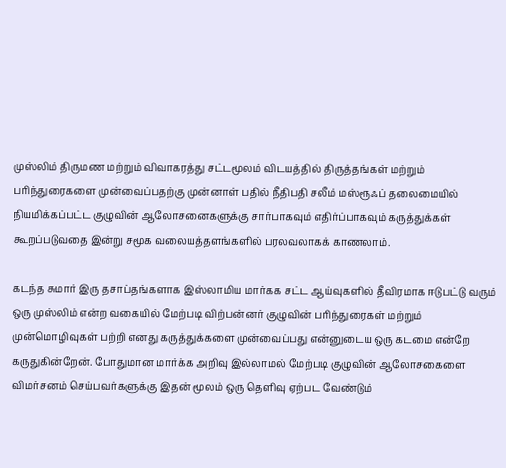முஸ்லிம் திருமண மற்றும் விவாகரத்து சட்டமூலம் விடயத்தில் திருத்தங்கள் மற்றும் பரிந்துரைகளை முன்வைப்பதற்கு முன்னாள் பதில் நீதிபதி சலீம் மஸ்ரூஃப் தலைமையில் நியமிக்கப்பட்ட குழுவின் ஆலோசனைகளுக்கு சார்பாகவும் எதிர்ப்பாகவும் கருத்துக்கள் கூறப்படுவதை இன்று சமூக வலையத்தளங்களில் பரலவலாகக் காணலாம்.

கடந்த சுமார் இரு தசாப்தங்களாக இஸ்லாமிய மார்கக சட்ட ஆய்வுகளில் தீவிரமாக ஈடுபட்டு வரும் ஒரு முஸ்லிம் என்ற வகையில் மேற்படி விற்பன்னர் குழுவின் பரிந்துரைகள் மற்றும் முன்மொழிவுகள் பற்றி எனது கருத்துக்களை முன்வைப்பது என்னுடைய ஒரு கடமை என்றே கருதுகின்றேன். போதுமான மார்க்க அறிவு இல்லாமல் மேற்படி குழுவின் ஆலோசகைளை விமர்சனம் செய்பவர்களுக்கு இதன் மூலம் ஒரு தெளிவு ஏற்பட வேண்டும்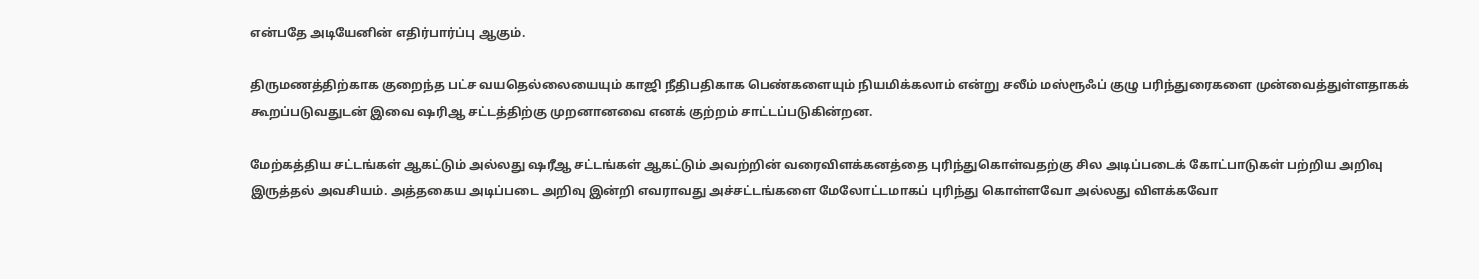என்பதே அடியேனின் எதிர்பார்ப்பு ஆகும்.

திருமணத்திற்காக குறைந்த பட்ச வயதெல்லையையும் காஜி நீதிபதிகாக பெண்களையும் நியமிக்கலாம் என்று சலீம் மஸ்ரூஃப் குழு பரிந்துரைகளை முன்வைத்துள்ளதாகக் கூறப்படுவதுடன் இவை ஷரிஆ சட்டத்திற்கு முறனானவை எனக் குற்றம் சாட்டப்படுகின்றன.

மேற்கத்திய சட்டங்கள் ஆகட்டும் அல்லது ஷரீஆ சட்டங்கள் ஆகட்டும் அவற்றின் வரைவிளக்கனத்தை புரிந்துகொள்வதற்கு சில அடிப்படைக் கோட்பாடுகள் பற்றிய அறிவு இருத்தல் அவசியம். அத்தகைய அடிப்படை அறிவு இன்றி எவராவது அச்சட்டங்களை மேலோட்டமாகப் புரிந்து கொள்ளவோ அல்லது விளக்கவோ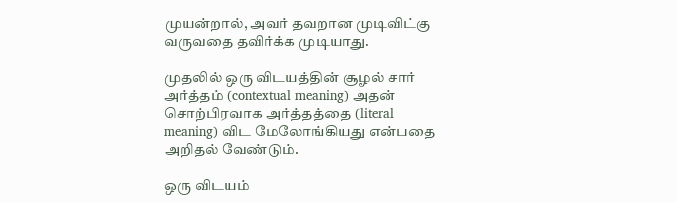முயன்றால், அவர் தவறான முடிவிட்கு வருவதை தவிர்க்க முடியாது.

முதலில் ஒரு விடயத்தின் சூழல் சார் அர்த்தம் (contextual meaning) அதன் சொற்பிரவாக அர்த்தத்தை (literal meaning) விட மேலோங்கியது என்பதை அறிதல் வேண்டும்.

ஒரு விடயம்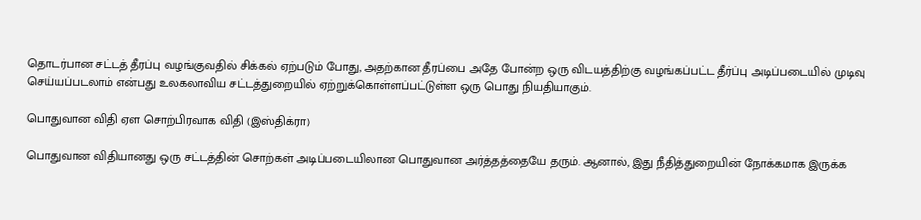தொடர்பான சட்டத் தீரப்பு வழங்குவதில் சிக்கல் ஏற்படும் போது, அதற்கான தீரப்பை அதே போன்ற ஒரு விடயத்திற்கு வழங்கப்பட்ட தீர்ப்பு அடிப்படையில் முடிவு செய்யப்படலாம் என்பது உலகலாவிய சட்டத்துறையில் ஏற்றுக்கொள்ளப்பட்டுள்ள ஒரு பொது நியதியாகும்.

பொதுவான விதி ஏள சொற்பிரவாக விதி (இஸ்திக்ரா)

பொதுவான விதியானது ஒரு சட்டத்தின் சொற்கள் அடிப்படையிலான பொதுவான அர்த்தத்தையே தரும். ஆனால், இது நீதித்துறையின் நோக்கமாக இருக்க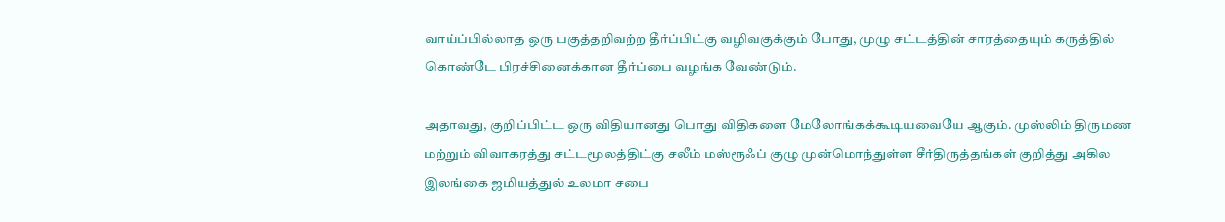வாய்ப்பில்லாத ஒரு பகுத்தறிவற்ற தீர்ப்பிட்கு வழிவகுக்கும் போது, முழு சட்டத்தின் சாரத்தையும் கருத்தில் கொண்டே பிரச்சினைக்கான தீர்ப்பை வழங்க வேண்டும்.

அதாவது, குறிப்பிட்ட ஒரு விதியானது பொது விதிகளை மேலோங்கக்கூடியவையே ஆகும். முஸ்லிம் திருமண மற்றும் விவாகரத்து சட்டமூலத்திட்கு சலீம் மஸ்ரூஃப் குழு முன்மொந்துள்ள சீர்திருத்தங்கள் குறித்து அகில இலங்கை ஜமியத்துல் உலமா சபை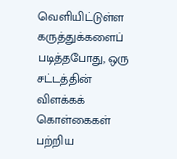வெளியிட்டுள்ள கருத்துக்களைப் படித்தபோது, ஒரு சட்டத்தின் விளக்கக் கொள்கைகள் பற்றிய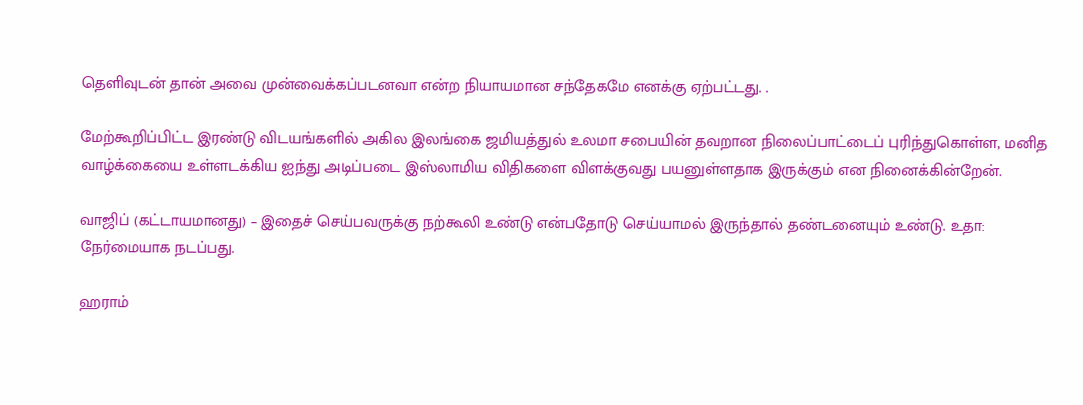தெளிவுடன் தான் அவை முன்வைக்கப்படனவா என்ற நியாயமான சந்தேகமே எனக்கு ஏற்பட்டது. .

மேற்கூறிப்பிட்ட இரண்டு விடயங்களில் அகில இலங்கை ஜமியத்துல் உலமா சபையின் தவறான நிலைப்பாட்டைப் புரிந்துகொள்ள, மனித வாழ்க்கையை உள்ளடக்கிய ஐந்து அடிப்படை இஸ்லாமிய விதிகளை விளக்குவது பயனுள்ளதாக இருக்கும் என நினைக்கின்றேன்.

வாஜிப் (கட்டாயமானது) – இதைச் செய்பவருக்கு நற்கூலி உண்டு என்பதோடு செய்யாமல் இருந்தால் தண்டனையும் உண்டு. உதா: நேர்மையாக நடப்பது.

ஹராம்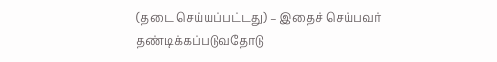(தடை செய்யப்பட்டது) – இதைச் செய்பவர் தண்டிக்கப்படுவதோடு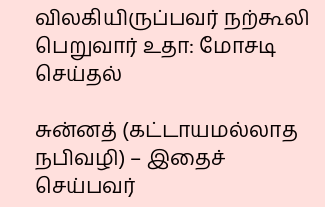விலகியிருப்பவர் நற்கூலி பெறுவார் உதா: மோசடி செய்தல்

சுன்னத் (கட்டாயமல்லாத நபிவழி) – இதைச் செய்பவர்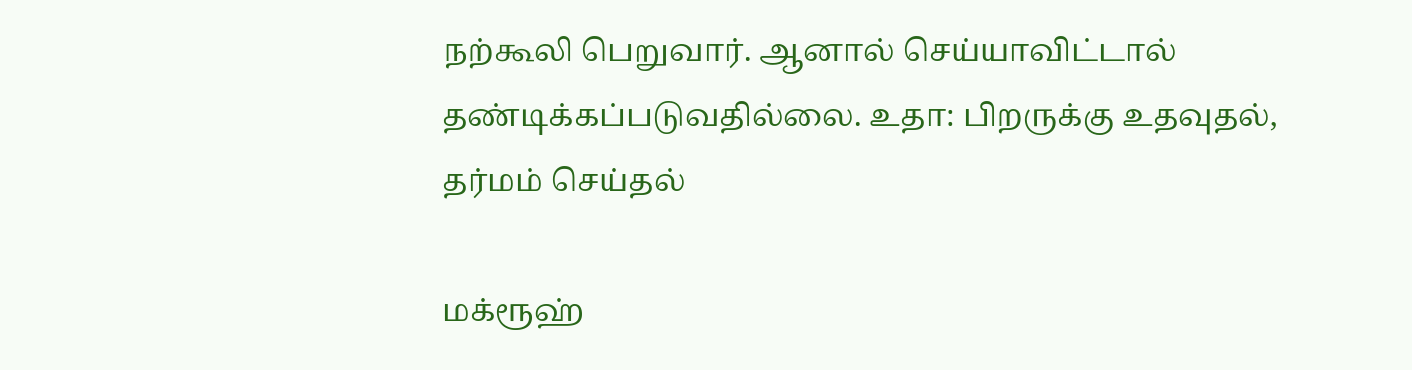நற்கூலி பெறுவார். ஆனால் செய்யாவிட்டால் தண்டிக்கப்படுவதில்லை. உதா: பிறருக்கு உதவுதல், தர்மம் செய்தல்

மக்ரூஹ்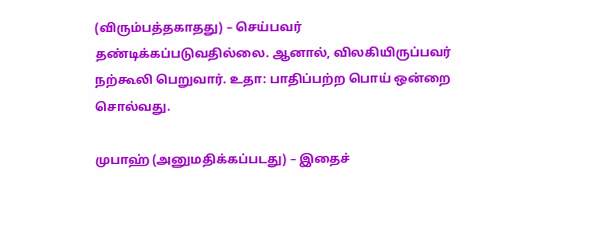(விரும்பத்தகாதது) – செய்பவர் தண்டிக்கப்படுவதில்லை. ஆனால், விலகியிருப்பவர் நற்கூலி பெறுவார். உதா: பாதிப்பற்ற பொய் ஒன்றை சொல்வது.

முபாஹ் (அனுமதிக்கப்படது) – இதைச்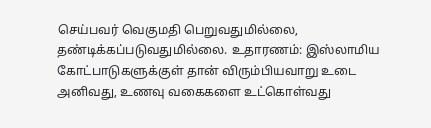செய்பவர் வெகுமதி பெறுவதுமில்லை, தண்டிக்கப்படுவதுமில்லை. உதாரணம்: இஸ்லாமிய கோட்பாடுகளுக்குள் தான் விரும்பியவாறு உடை அனிவது, உணவு வகைகளை உட்கொள்வது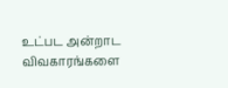உட்பட அன்றாட விவகாரங்களை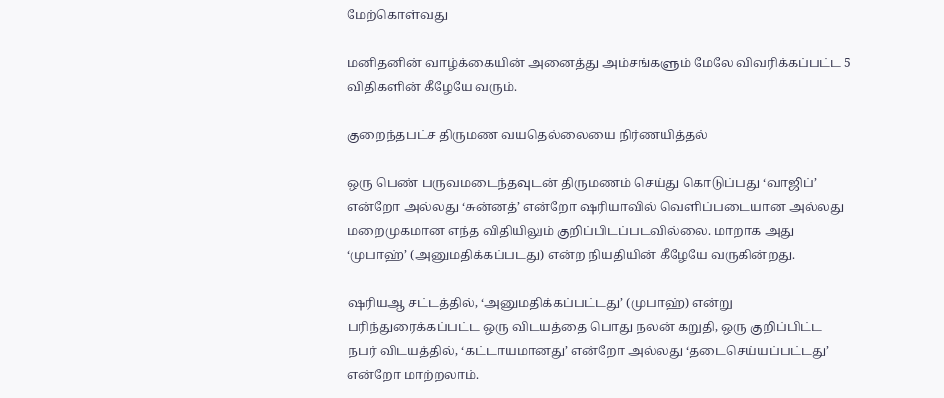மேற்கொள்வது

மனிதனின் வாழ்க்கையின் அனைத்து அம்சங்களும் மேலே விவரிக்கப்பட்ட 5 விதிகளின் கீழேயே வரும்.

குறைந்தபட்ச திருமண வயதெல்லையை நிர்ணயித்தல்

ஒரு பெண் பருவமடைந்தவுடன் திருமணம் செய்து கொடுப்பது ‘வாஜிப்’ என்றோ அல்லது ‘சுன்னத்’ என்றோ ஷரியாவில் வெளிப்படையான அல்லது மறைமுகமான எந்த விதியிலும் குறிப்பிடப்படவில்லை. மாறாக அது ‘முபாஹ்’ (அனுமதிக்கப்படது) என்ற நியதியின் கீழேயே வருகின்றது.

ஷரியஆ சட்டத்தில், ‘அனுமதிக்கப்பட்டது’ (முபாஹ்) என்று பரிந்துரைக்கப்பட்ட ஒரு விடயத்தை பொது நலன் கறுதி, ஒரு குறிப்பிட்ட நபர் விடயத்தில், ‘கட்டாயமானது’ என்றோ அல்லது ‘தடைசெய்யப்பட்டது’ என்றோ மாற்றலாம்.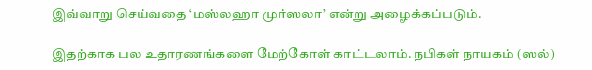இவ்வாறு செய்வதை ‘மஸ்லஹா முர்ஸலா’ என்று அழைக்கப்படும்.

இதற்காக பல உதாரணங்களை மேற்கோள் காட்டலாம். நபிகள் நாயகம் (ஸல்)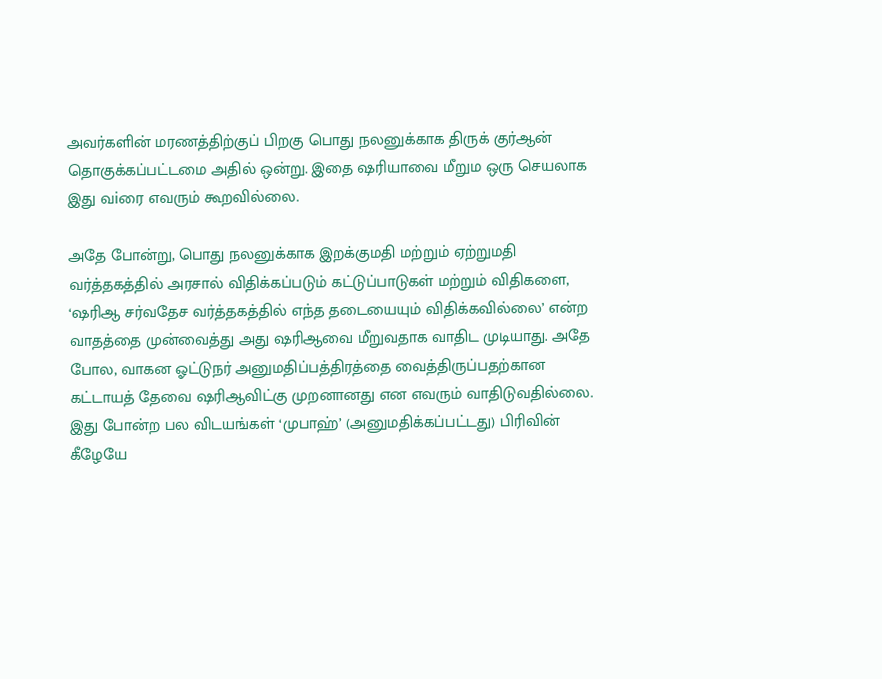அவர்களின் மரணத்திற்குப் பிறகு பொது நலனுக்காக திருக் குர்ஆன் தொகுக்கப்பட்டமை அதில் ஒன்று. இதை ஷரியாவை மீறும ஒரு செயலாக இது வiரை எவரும் கூறவில்லை.

அதே போன்று, பொது நலனுக்காக இறக்குமதி மற்றும் ஏற்றுமதி வர்த்தகத்தில் அரசால் விதிக்கப்படும் கட்டுப்பாடுகள் மற்றும் விதிகளை, ‘ஷரிஆ சர்வதேச வர்த்தகத்தில் எந்த தடையையும் விதிக்கவில்லை’ என்ற வாதத்தை முன்வைத்து அது ஷரிஆவை மீறுவதாக வாதிட முடியாது. அதே போல, வாகன ஓட்டுநர் அனுமதிப்பத்திரத்தை வைத்திருப்பதற்கான கட்டாயத் தேவை ஷரிஆவிட்கு முறனானது என எவரும் வாதிடுவதில்லை. இது போன்ற பல விடயங்கள் ‘முபாஹ்’ (அனுமதிக்கப்பட்டது) பிரிவின் கீழேயே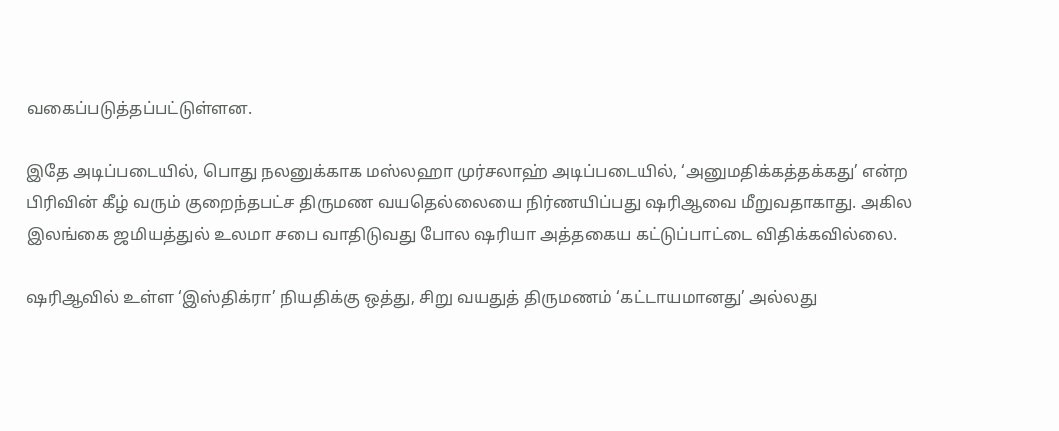வகைப்படுத்தப்பட்டுள்ளன.

இதே அடிப்படையில், பொது நலனுக்காக மஸ்லஹா முர்சலாஹ் அடிப்படையில், ‘அனுமதிக்கத்தக்கது’ என்ற பிரிவின் கீழ் வரும் குறைந்தபட்ச திருமண வயதெல்லையை நிர்ணயிப்பது ஷரிஆவை மீறுவதாகாது. அகில இலங்கை ஜமியத்துல் உலமா சபை வாதிடுவது போல ஷரியா அத்தகைய கட்டுப்பாட்டை விதிக்கவில்லை.

ஷரிஆவில் உள்ள ‘இஸ்திக்ரா’ நியதிக்கு ஒத்து, சிறு வயதுத் திருமணம் ‘கட்டாயமானது’ அல்லது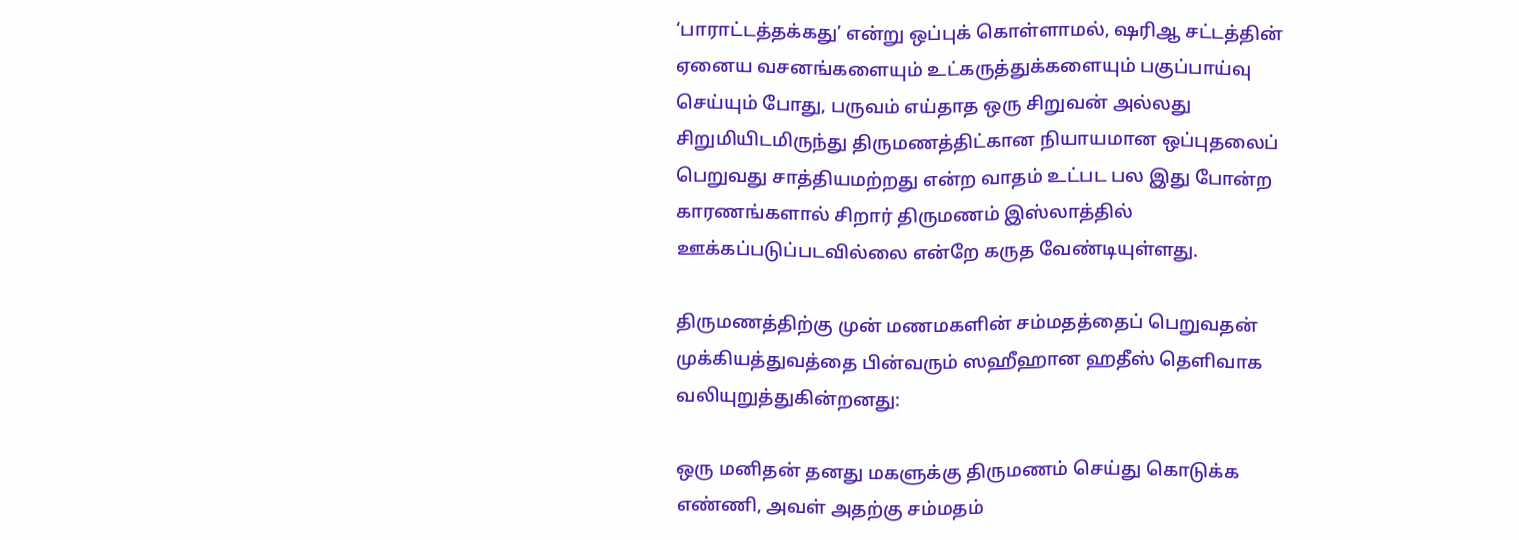‘பாராட்டத்தக்கது’ என்று ஒப்புக் கொள்ளாமல், ஷரிஆ சட்டத்தின் ஏனைய வசனங்களையும் உட்கருத்துக்களையும் பகுப்பாய்வு செய்யும் போது, பருவம் எய்தாத ஒரு சிறுவன் அல்லது சிறுமியிடமிருந்து திருமணத்திட்கான நியாயமான ஒப்புதலைப் பெறுவது சாத்தியமற்றது என்ற வாதம் உட்பட பல இது போன்ற காரணங்களால் சிறார் திருமணம் இஸ்லாத்தில் ஊக்கப்படுப்படவில்லை என்றே கருத வேண்டியுள்ளது.

திருமணத்திற்கு முன் மணமகளின் சம்மதத்தைப் பெறுவதன் முக்கியத்துவத்தை பின்வரும் ஸஹீஹான ஹதீஸ் தெளிவாக வலியுறுத்துகின்றனது:

ஒரு மனிதன் தனது மகளுக்கு திருமணம் செய்து கொடுக்க எண்ணி, அவள் அதற்கு சம்மதம்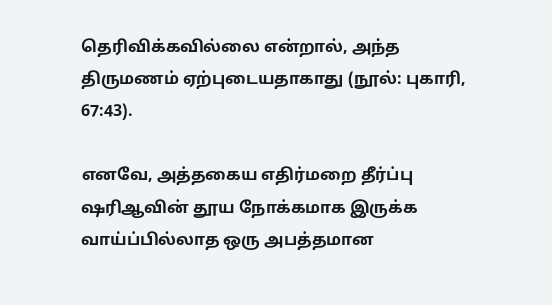தெரிவிக்கவில்லை என்றால், அந்த திருமணம் ஏற்புடையதாகாது (நூல்: புகாரி, 67:43).

எனவே, அத்தகைய எதிர்மறை தீர்ப்பு ஷரிஆவின் தூய நோக்கமாக இருக்க வாய்ப்பில்லாத ஒரு அபத்தமான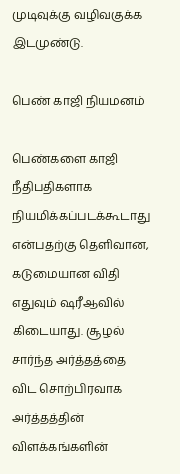முடிவுக்கு வழிவகுக்க இடமுண்டு.

பெண் காஜி நியமனம்

பெண்களை காஜி நீதிபதிகளாக நியமிக்கப்படக்கூடாது என்பதற்கு தெளிவான, கடுமையான விதி எதுவும் ஷரீஆவில் கிடையாது. சூழல் சார்ந்த அர்த்தத்தை விட சொற்பிரவாக அர்த்தத்தின் விளக்கங்களின்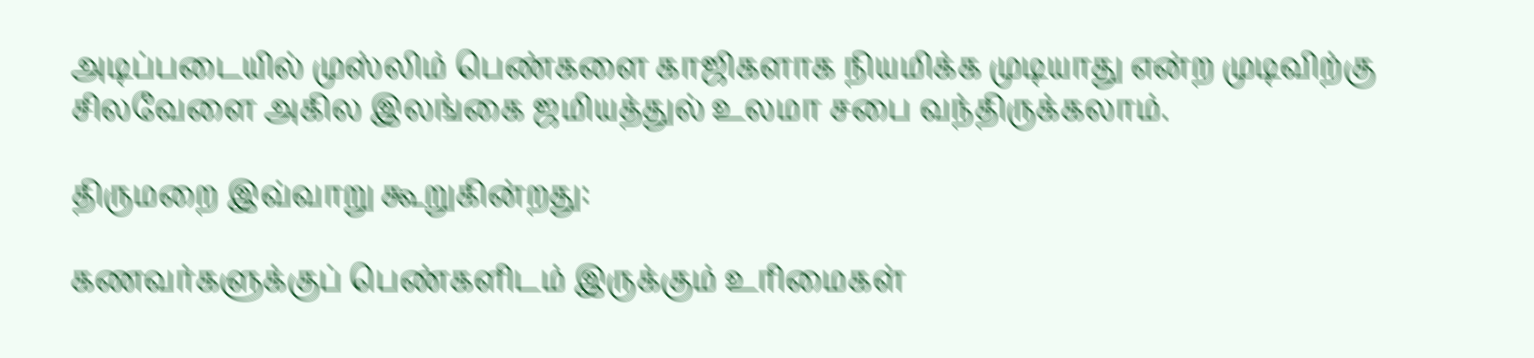அடிப்படையில் முஸ்லிம் பெண்களை காஜிகளாக நியமிக்க முடியாது என்ற முடிவிற்கு சிலவேளை அகில இலங்கை ஜமியத்துல் உலமா சபை வந்திருக்கலாம்.

திருமறை இவ்வாறு கூறுகின்றது:

கணவர்களுக்குப் பெண்களிடம் இருக்கும் உரிமைகள்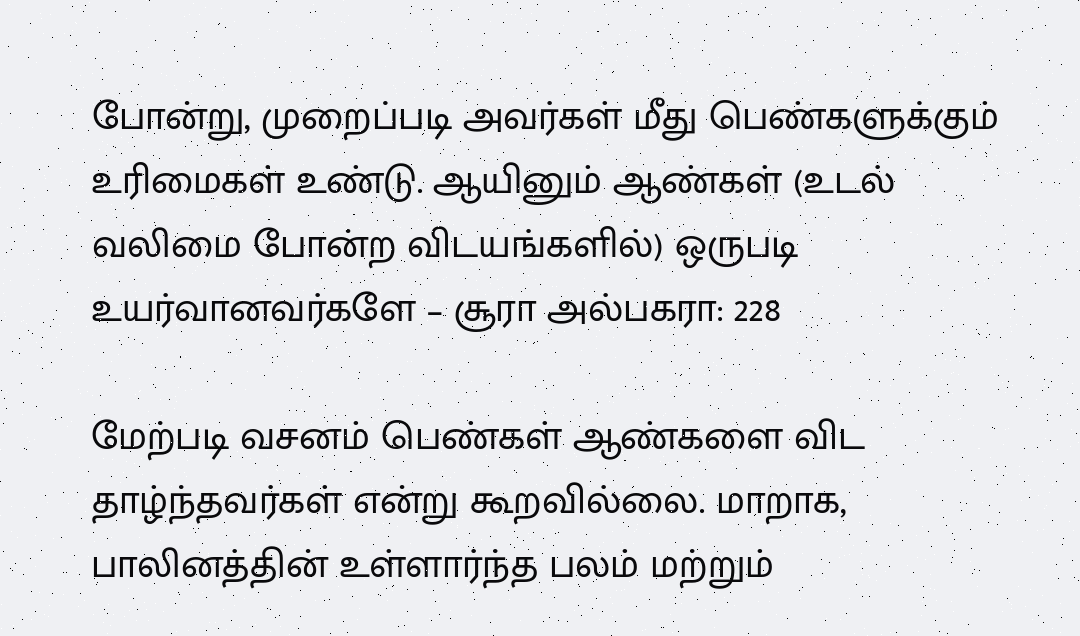போன்று, முறைப்படி அவர்கள் மீது பெண்களுக்கும் உரிமைகள் உண்டு. ஆயினும் ஆண்கள் (உடல் வலிமை போன்ற விடயங்களில்) ஒருபடி உயர்வானவர்களே – சூரா அல்பகரா: 228

மேற்படி வசனம் பெண்கள் ஆண்களை விட தாழ்ந்தவர்கள் என்று கூறவில்லை. மாறாக, பாலினத்தின் உள்ளார்ந்த பலம் மற்றும்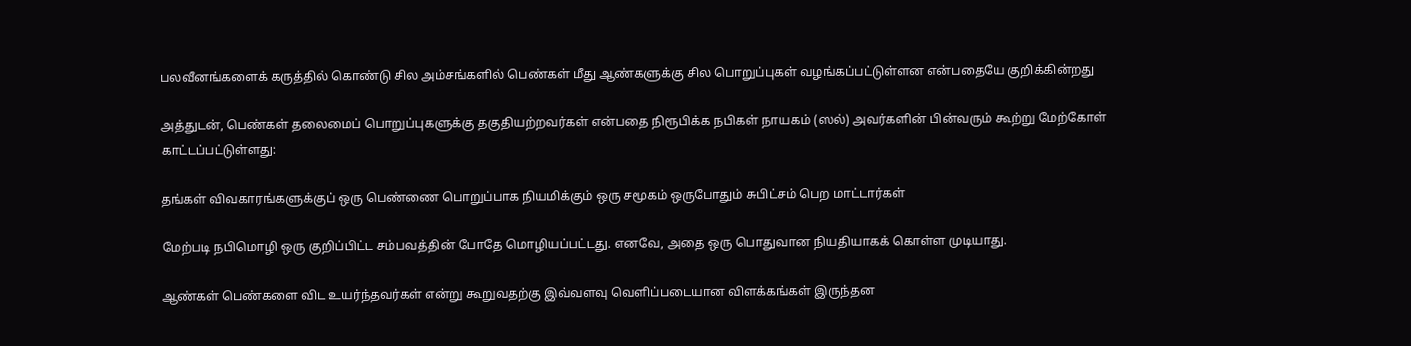பலவீனங்களைக் கருத்தில் கொண்டு சில அம்சங்களில் பெண்கள் மீது ஆண்களுக்கு சில பொறுப்புகள் வழங்கப்பட்டுள்ளன என்பதையே குறிக்கின்றது

அத்துடன், பெண்கள் தலைமைப் பொறுப்புகளுக்கு தகுதியற்றவர்கள் என்பதை நிரூபிக்க நபிகள் நாயகம் (ஸல்) அவர்களின் பின்வரும் கூற்று மேற்கோள் காட்டப்பட்டுள்ளது:

தங்கள் விவகாரங்களுக்குப் ஒரு பெண்ணை பொறுப்பாக நியமிக்கும் ஒரு சமூகம் ஒருபோதும் சுபிட்சம் பெற மாட்டார்கள்

மேற்படி நபிமொழி ஒரு குறிப்பிட்ட சம்பவத்தின் போதே மொழியப்பட்டது. எனவே, அதை ஒரு பொதுவான நியதியாகக் கொள்ள முடியாது.

ஆண்கள் பெண்களை விட உயர்ந்தவர்கள் என்று கூறுவதற்கு இவ்வளவு வெளிப்படையான விளக்கங்கள் இருந்தன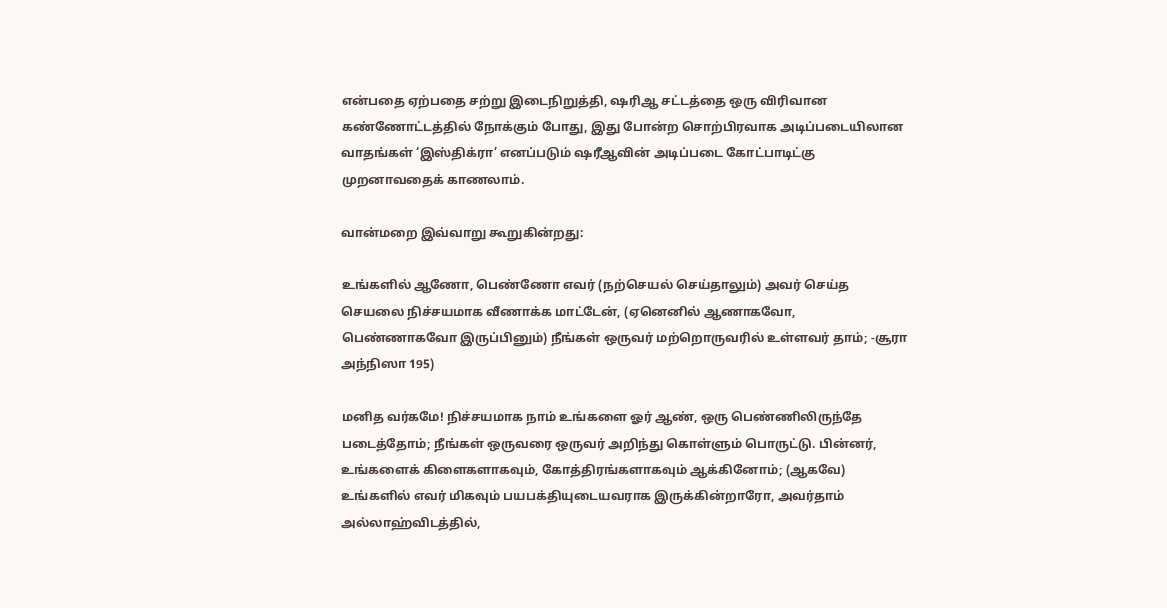என்பதை ஏற்பதை சற்று இடைநிறுத்தி, ஷரிஆ சட்டத்தை ஒரு விரிவான கண்ணோட்டத்தில் நோக்கும் போது, இது போன்ற சொற்பிரவாக அடிப்படையிலான வாதங்கள் ‘இஸ்திக்ரா’ எனப்படும் ஷரீஆவின் அடிப்படை கோட்பாடிட்கு முறனாவதைக் காணலாம்.

வான்மறை இவ்வாறு கூறுகின்றது:

உங்களில் ஆணோ, பெண்ணோ எவர் (நற்செயல் செய்தாலும்) அவர் செய்த செயலை நிச்சயமாக வீணாக்க மாட்டேன், (ஏனெனில் ஆணாகவோ, பெண்ணாகவோ இருப்பினும்) நீங்கள் ஒருவர் மற்றொருவரில் உள்ளவர் தாம்; -சூரா அந்நிஸா 195)

மனித வர்கமே! நிச்சயமாக நாம் உங்களை ஓர் ஆண், ஒரு பெண்ணிலிருந்தே படைத்தோம்; நீங்கள் ஒருவரை ஒருவர் அறிந்து கொள்ளும் பொருட்டு. பின்னர், உங்களைக் கிளைகளாகவும், கோத்திரங்களாகவும் ஆக்கினோம்; (ஆகவே) உங்களில் எவர் மிகவும் பயபக்தியுடையவராக இருக்கின்றாரோ, அவர்தாம் அல்லாஹ்விடத்தில்,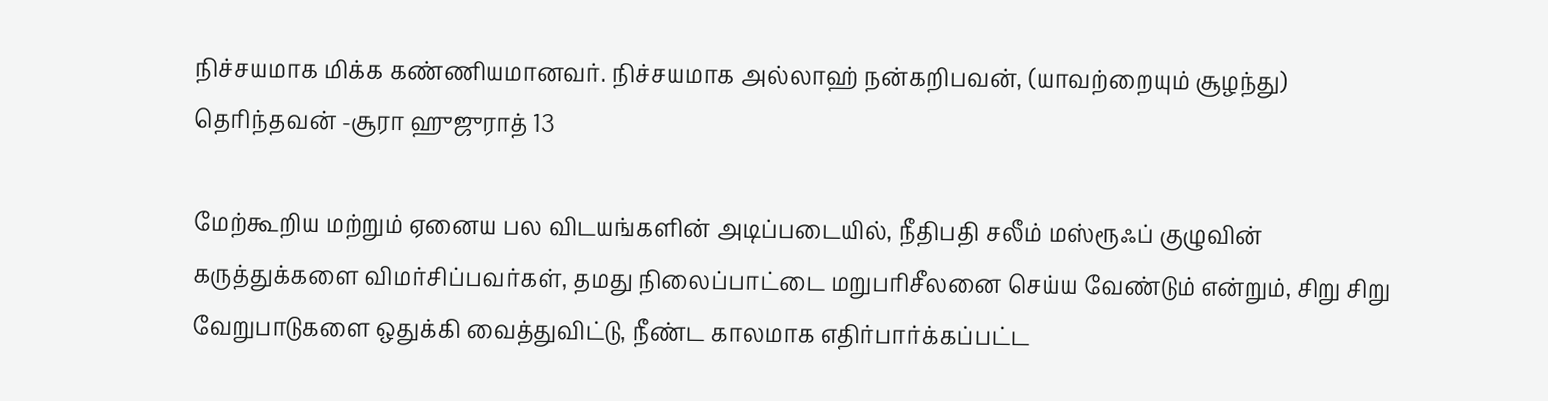நிச்சயமாக மிக்க கண்ணியமானவர். நிச்சயமாக அல்லாஹ் நன்கறிபவன், (யாவற்றையும் சூழந்து) தெரிந்தவன் -சூரா ஹுஜுராத் 13

மேற்கூறிய மற்றும் ஏனைய பல விடயங்களின் அடிப்படையில், நீதிபதி சலீம் மஸ்ரூஃப் குழுவின் கருத்துக்களை விமர்சிப்பவர்கள், தமது நிலைப்பாட்டை மறுபரிசீலனை செய்ய வேண்டும் என்றும், சிறு சிறு வேறுபாடுகளை ஒதுக்கி வைத்துவிட்டு, நீண்ட காலமாக எதிர்பார்க்கப்பட்ட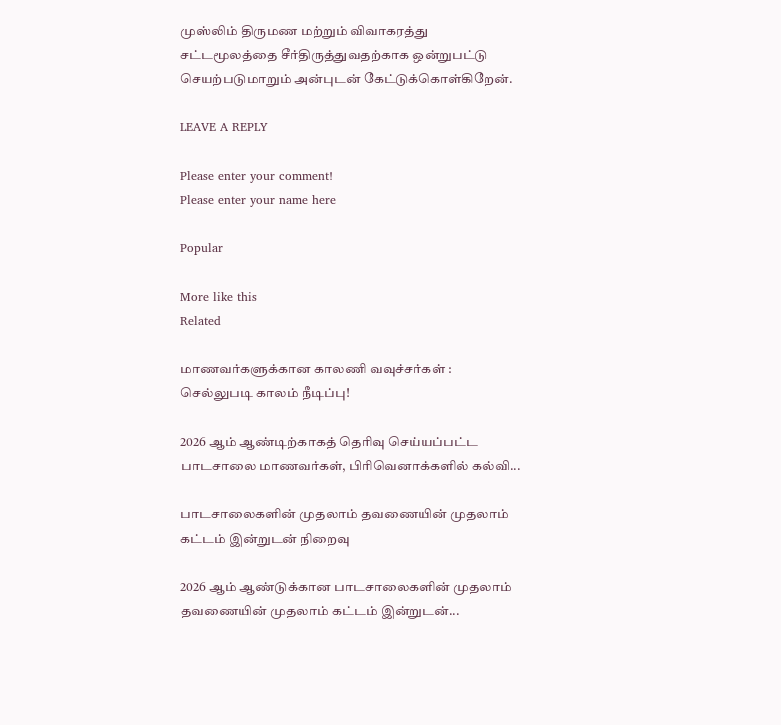முஸ்லிம் திருமண மற்றும் விவாகரத்து சட்டமூலத்தை சீர்திருத்துவதற்காக ஒன்றுபட்டு செயற்படுமாறும் அன்புடன் கேட்டுக்கொள்கிறேன்.

LEAVE A REPLY

Please enter your comment!
Please enter your name here

Popular

More like this
Related

மாணவர்களுக்கான காலணி வவுச்சர்கள் : செல்லுபடி காலம் நீடிப்பு!

2026 ஆம் ஆண்டிற்காகத் தெரிவு செய்யப்பட்ட பாடசாலை மாணவர்கள், பிரிவெனாக்களில் கல்வி...

பாடசாலைகளின் முதலாம் தவணையின் முதலாம் கட்டம் இன்றுடன் நிறைவு

2026 ஆம் ஆண்டுக்கான பாடசாலைகளின் முதலாம் தவணையின் முதலாம் கட்டம் இன்றுடன்...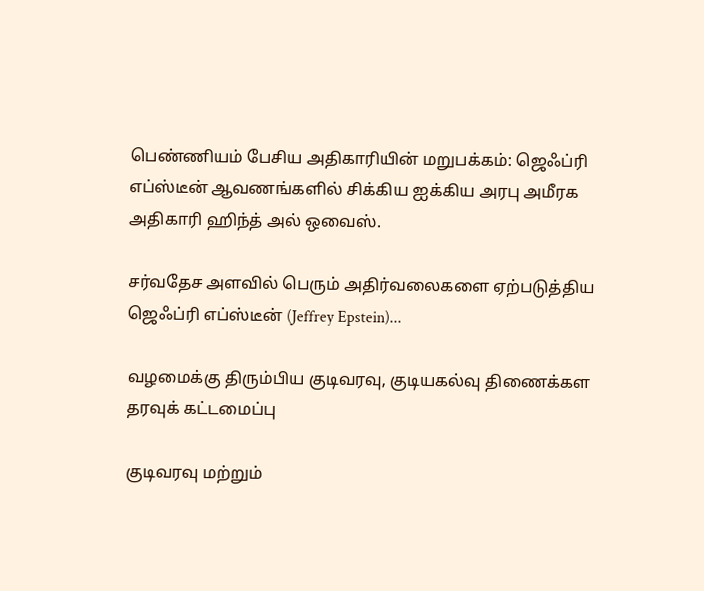பெண்ணியம் பேசிய அதிகாரியின் மறுபக்கம்: ஜெஃப்ரி எப்ஸ்டீன் ஆவணங்களில் சிக்கிய ஐக்கிய அரபு அமீரக அதிகாரி ஹிந்த் அல் ஒவைஸ்.

சர்வதேச அளவில் பெரும் அதிர்வலைகளை ஏற்படுத்திய ஜெஃப்ரி எப்ஸ்டீன் (Jeffrey Epstein)...

வழமைக்கு திரும்பிய குடிவரவு, குடியகல்வு திணைக்கள தரவுக் கட்டமைப்பு

குடிவரவு மற்றும்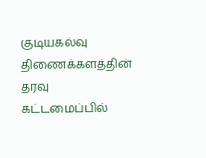குடியகல்வு திணைக்களத்தின் தரவு கட்டமைப்பில்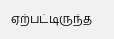ஏற்பட்டிருந்த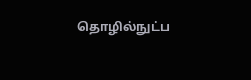தொழில்நுட்ப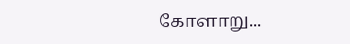கோளாறு...